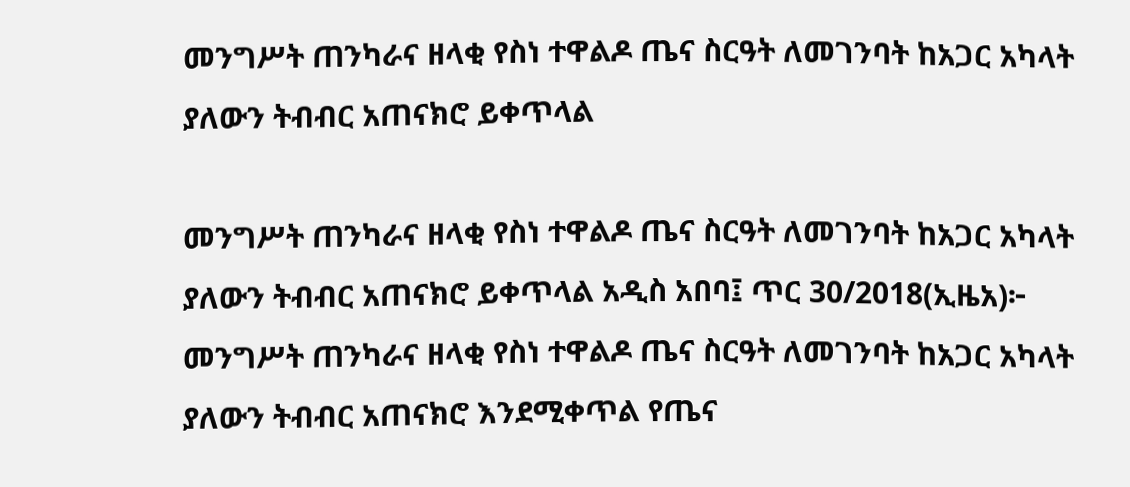መንግሥት ጠንካራና ዘላቂ የስነ ተዋልዶ ጤና ስርዓት ለመገንባት ከአጋር አካላት ያለውን ትብብር አጠናክሮ ይቀጥላል

መንግሥት ጠንካራና ዘላቂ የስነ ተዋልዶ ጤና ስርዓት ለመገንባት ከአጋር አካላት ያለውን ትብብር አጠናክሮ ይቀጥላል አዲስ አበባ፤ ጥር 30/2018(ኢዜአ)፦ መንግሥት ጠንካራና ዘላቂ የስነ ተዋልዶ ጤና ስርዓት ለመገንባት ከአጋር አካላት ያለውን ትብብር አጠናክሮ እንደሚቀጥል የጤና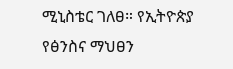ሚኒስቴር ገለፀ። የኢትዮጵያ የፅንስና ማህፀን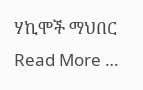ሃኪሞች ማህበር Read More …